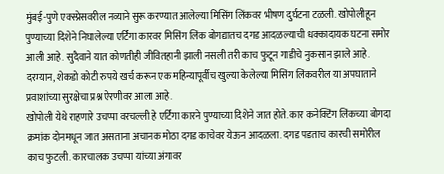मुंबई-पुणे एक्स्प्रेसवरील नव्याने सुरू करण्यात आलेल्या मिसिंग लिंकवर भीषण दुर्घटना टळली. खोपोलीहून पुण्याच्या दिशेने निघालेल्या एर्टिगा कारवर मिसिंग लिंक बोगद्यातच दगड आदळल्याची धक्कादायक घटना समोर आली आहे. सुदैवाने यात कोणतीही जीवितहानी झाली नसली तरी काच फुटून गाडीचे नुकसान झाले आहे. दरम्यान, शेकडो कोटी रुपये खर्च करून एक महिन्यापूर्वीच खुल्या केलेल्या मिसिंग लिंकवरील या अपघाताने प्रवाशांच्या सुरक्षेचा प्रश्न ऐरणीवर आला आहे.
खोपोली येथे राहणारे उचप्पा वरचल्ली हे एर्टिगा कारने पुण्याच्या दिशेने जात होते. कार कनेक्टिंग लिंकच्या बोगदा क्रमांक दोनमधून जात असताना अचानक मोठा दगड काचेवर येऊन आदळला. दगड पडताच कारची समोरील काच फुटली. कारचालक उचप्पा यांच्या अंगावर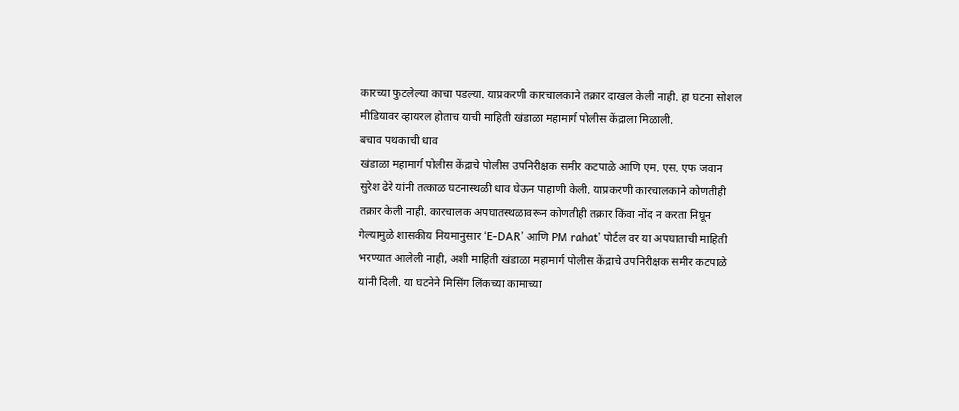कारच्या फुटलेल्या काचा पडल्या. याप्रकरणी कारचालकाने तक्रार दाखल केली नाही. हा घटना सोशल मीडियावर व्हायरल होताच याची माहिती खंडाळा महामार्ग पोलीस केंद्राला मिळाली.
बचाव पथकाची धाव
खंडाळा महामार्ग पोलीस केंद्राचे पोलीस उपनिरीक्षक समीर कटपाळे आणि एम. एस. एफ जवान सुरेश ढेरे यांनी तत्काळ घटनास्थळी धाव घेऊन पाहाणी केली. याप्रकरणी कारचालकाने कोणतीही तक्रार केली नाही. कारचालक अपघातस्थळावरून कोणतीही तक्रार किंवा नोंद न करता निघून गेल्यामुळे शासकीय नियमानुसार ‘E-DAR’ आणि PM rahat’ पोर्टल वर या अपघाताची माहिती भरण्यात आलेली नाही, अशी माहिती खंडाळा महामार्ग पोलीस केंद्राचे उपनिरीक्षक समीर कटपाळे यांनी दिली. या घटनेने मिसिंग लिंकच्या कामाच्या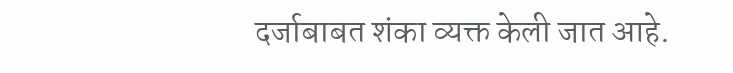दर्जाबाबत शंका व्यक्त केली जात आहे.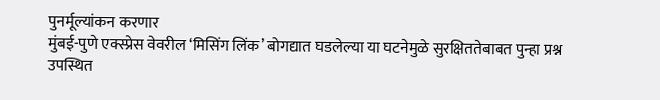पुनर्मूल्यांकन करणार
मुंबई-पुणे एक्स्प्रेस वेवरील ‘मिसिंग लिंक’ बोगद्यात घडलेल्या या घटनेमुळे सुरक्षिततेबाबत पुन्हा प्रश्न उपस्थित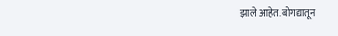झाले आहेत. बोगद्यातून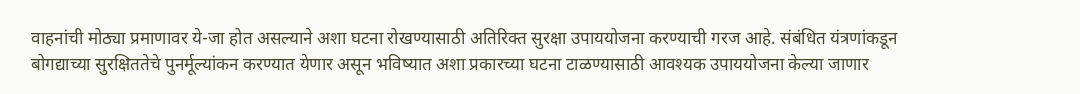वाहनांची मोठ्या प्रमाणावर ये-जा होत असल्याने अशा घटना रोखण्यासाठी अतिरिक्त सुरक्षा उपाययोजना करण्याची गरज आहे. संबंधित यंत्रणांकडून बोगद्याच्या सुरक्षिततेचे पुनर्मूल्यांकन करण्यात येणार असून भविष्यात अशा प्रकारच्या घटना टाळण्यासाठी आवश्यक उपाययोजना केल्या जाणार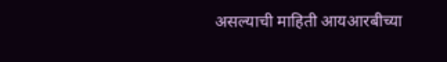असल्याची माहिती आयआरबीच्या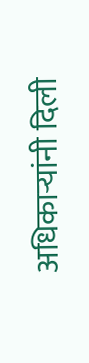अधिकाऱ्यांनी दिली